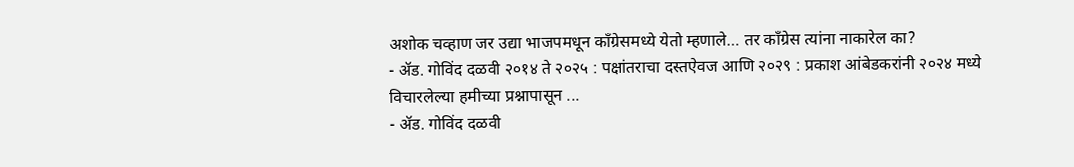अशोक चव्हाण जर उद्या भाजपमधून काँग्रेसमध्ये येतो म्हणाले… तर काँग्रेस त्यांना नाकारेल का?
- ॲड. गोविंद दळवी २०१४ ते २०२५ : पक्षांतराचा दस्तऐवज आणि २०२९ : प्रकाश आंबेडकरांनी २०२४ मध्ये विचारलेल्या हमीच्या प्रश्नापासून ...
- ॲड. गोविंद दळवी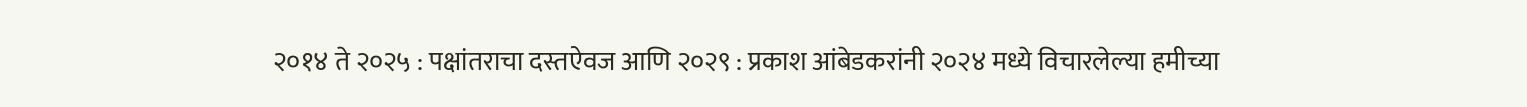२०१४ ते २०२५ : पक्षांतराचा दस्तऐवज आणि २०२९ : प्रकाश आंबेडकरांनी २०२४ मध्ये विचारलेल्या हमीच्या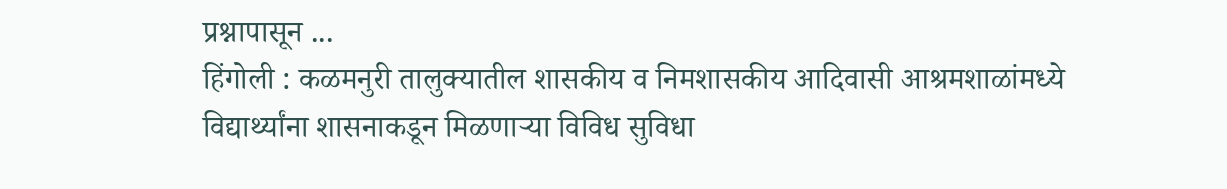प्रश्नापासून ...
हिंगोली : कळमनुरी तालुक्यातील शासकीय व निमशासकीय आदिवासी आश्रमशाळांमध्ये विद्यार्थ्यांना शासनाकडून मिळणाऱ्या विविध सुविधा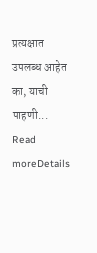प्रत्यक्षात उपलब्ध आहेत का, याची पाहणी...
Read moreDetails